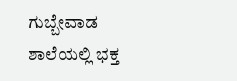ಗುಬ್ಬೇವಾಡ ಶಾಲೆಯಲ್ಲಿ ಭಕ್ತ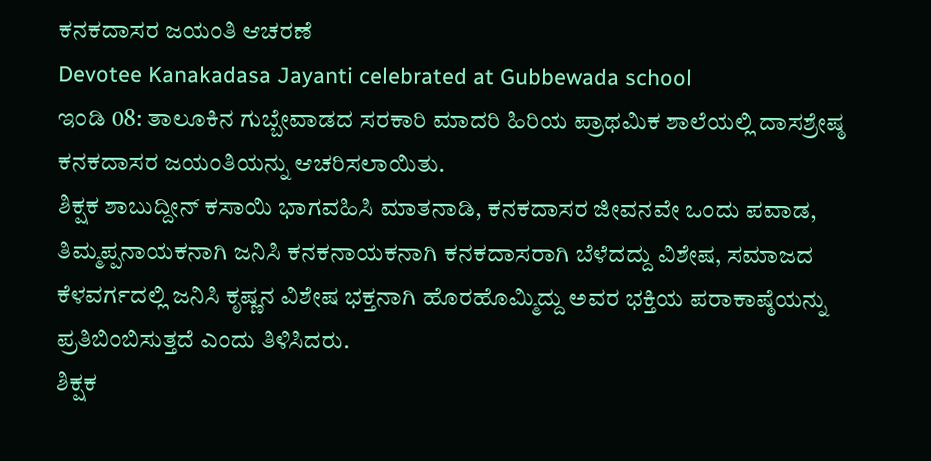ಕನಕದಾಸರ ಜಯಂತಿ ಆಚರಣೆ
Devotee Kanakadasa Jayanti celebrated at Gubbewada school
ಇಂಡಿ 08: ತಾಲೂಕಿನ ಗುಬ್ಬೇವಾಡದ ಸರಕಾರಿ ಮಾದರಿ ಹಿರಿಯ ಪ್ರಾಥಮಿಕ ಶಾಲೆಯಲ್ಲಿ ದಾಸಶ್ರೇಷ್ಠ ಕನಕದಾಸರ ಜಯಂತಿಯನ್ನು ಆಚರಿಸಲಾಯಿತು.
ಶಿಕ್ಷಕ ಶಾಬುದ್ದೀನ್ ಕಸಾಯಿ ಭಾಗವಹಿಸಿ ಮಾತನಾಡಿ, ಕನಕದಾಸರ ಜೀವನವೇ ಒಂದು ಪವಾಡ, ತಿಮ್ಮಪ್ಪನಾಯಕನಾಗಿ ಜನಿಸಿ ಕನಕನಾಯಕನಾಗಿ ಕನಕದಾಸರಾಗಿ ಬೆಳೆದದ್ದು ವಿಶೇಷ, ಸಮಾಜದ ಕೆಳವರ್ಗದಲ್ಲಿ ಜನಿಸಿ ಕೃಷ್ಣನ ವಿಶೇಷ ಭಕ್ತನಾಗಿ ಹೊರಹೊಮ್ಮಿದ್ದು ಅವರ ಭಕ್ತಿಯ ಪರಾಕಾಷ್ಠೆಯನ್ನು ಪ್ರತಿಬಿಂಬಿಸುತ್ತದೆ ಎಂದು ತಿಳಿಸಿದರು.
ಶಿಕ್ಷಕ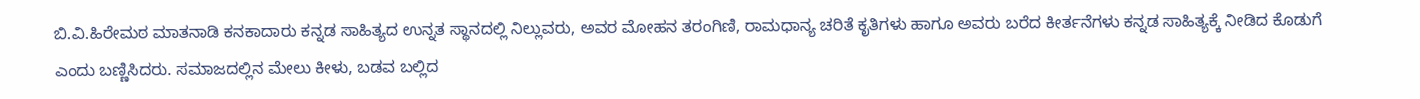ಬಿ.ವಿ.ಹಿರೇಮಠ ಮಾತನಾಡಿ ಕನಕಾದಾರು ಕನ್ನಡ ಸಾಹಿತ್ಯದ ಉನ್ನತ ಸ್ಥಾನದಲ್ಲಿ ನಿಲ್ಲುವರು, ಅವರ ಮೋಹನ ತರಂಗಿಣಿ, ರಾಮಧಾನ್ಯ ಚರಿತೆ ಕೃತಿಗಳು ಹಾಗೂ ಅವರು ಬರೆದ ಕೀರ್ತನೆಗಳು ಕನ್ನಡ ಸಾಹಿತ್ಯಕ್ಕೆ ನೀಡಿದ ಕೊಡುಗೆ ಎಂದು ಬಣ್ಣಿಸಿದರು. ಸಮಾಜದಲ್ಲಿನ ಮೇಲು ಕೀಳು, ಬಡವ ಬಲ್ಲಿದ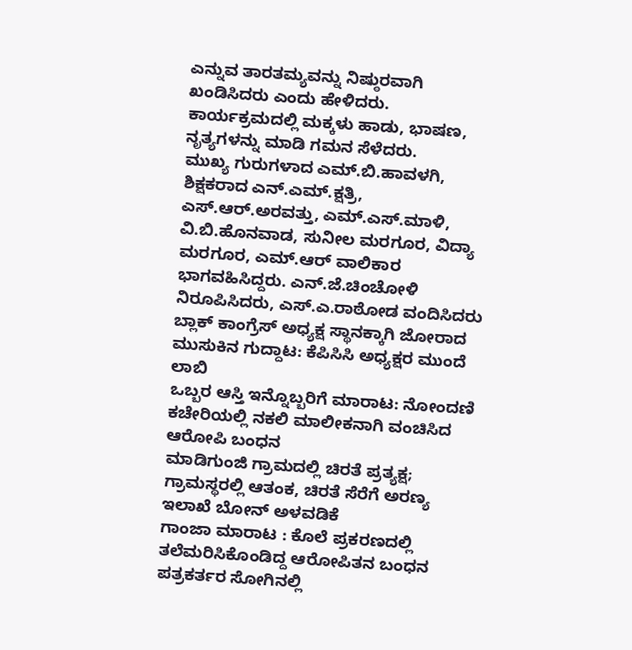ಎನ್ನುವ ತಾರತಮ್ಯವನ್ನು ನಿಷ್ಠುರವಾಗಿ ಖಂಡಿಸಿದರು ಎಂದು ಹೇಳಿದರು. ಕಾರ್ಯಕ್ರಮದಲ್ಲಿ ಮಕ್ಕಳು ಹಾಡು, ಭಾಷಣ, ನೃತ್ಯಗಳನ್ನು ಮಾಡಿ ಗಮನ ಸೆಳೆದರು.
ಮುಖ್ಯ ಗುರುಗಳಾದ ಎಮ್.ಬಿ.ಹಾವಳಗಿ, ಶಿಕ್ಷಕರಾದ ಎನ್.ಎಮ್.ಕ್ಷತ್ರಿ, ಎಸ್.ಆರ್.ಅರವತ್ತು, ಎಮ್.ಎಸ್.ಮಾಳಿ, ವಿ.ಬಿ.ಹೊನವಾಡ, ಸುನೀಲ ಮರಗೂರ, ವಿದ್ಯಾ ಮರಗೂರ, ಎಮ್.ಆರ್ ವಾಲಿಕಾರ ಭಾಗವಹಿಸಿದ್ದರು. ಎನ್.ಜೆ.ಚಿಂಚೋಳಿ ನಿರೂಪಿಸಿದರು, ಎಸ್.ಎ.ರಾಠೋಡ ವಂದಿಸಿದರು
ಬ್ಲಾಕ್ ಕಾಂಗ್ರೆಸ್ ಅಧ್ಯಕ್ಷ ಸ್ಥಾನಕ್ಕಾಗಿ ಜೋರಾದ ಮುಸುಕಿನ ಗುದ್ದಾಟ: ಕೆಪಿಸಿಸಿ ಅಧ್ಯಕ್ಷರ ಮುಂದೆ ಲಾಬಿ
ಒಬ್ಬರ ಆಸ್ತಿ ಇನ್ನೊಬ್ಬರಿಗೆ ಮಾರಾಟ: ನೋಂದಣಿ ಕಚೇರಿಯಲ್ಲಿ ನಕಲಿ ಮಾಲೀಕನಾಗಿ ವಂಚಿಸಿದ ಆರೋಪಿ ಬಂಧನ
ಮಾಡಿಗುಂಜಿ ಗ್ರಾಮದಲ್ಲಿ ಚಿರತೆ ಪ್ರತ್ಯಕ್ಷ; ಗ್ರಾಮಸ್ಥರಲ್ಲಿ ಆತಂಕ, ಚಿರತೆ ಸೆರೆಗೆ ಅರಣ್ಯ ಇಲಾಖೆ ಬೋನ್ ಅಳವಡಿಕೆ
ಗಾಂಜಾ ಮಾರಾಟ : ಕೊಲೆ ಪ್ರಕರಣದಲ್ಲಿ ತಲೆಮರಿಸಿಕೊಂಡಿದ್ದ ಆರೋಪಿತನ ಬಂಧನ
ಪತ್ರಕರ್ತರ ಸೋಗಿನಲ್ಲಿ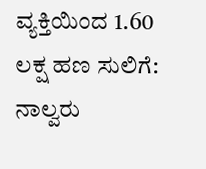ವ್ಯಕ್ತಿಯಿಂದ 1.60 ಲಕ್ಷ ಹಣ ಸುಲಿಗೆ: ನಾಲ್ವರು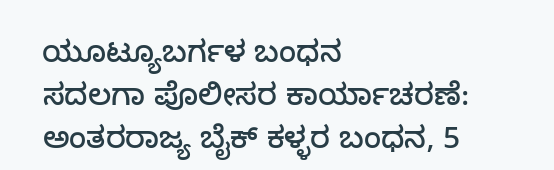ಯೂಟ್ಯೂಬರ್ಗಳ ಬಂಧನ
ಸದಲಗಾ ಪೊಲೀಸರ ಕಾರ್ಯಾಚರಣೆ: ಅಂತರರಾಜ್ಯ ಬೈಕ್ ಕಳ್ಳರ ಬಂಧನ, 5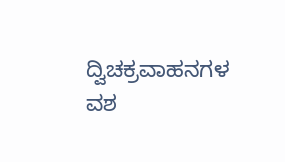ದ್ವಿಚಕ್ರವಾಹನಗಳ ವಶ